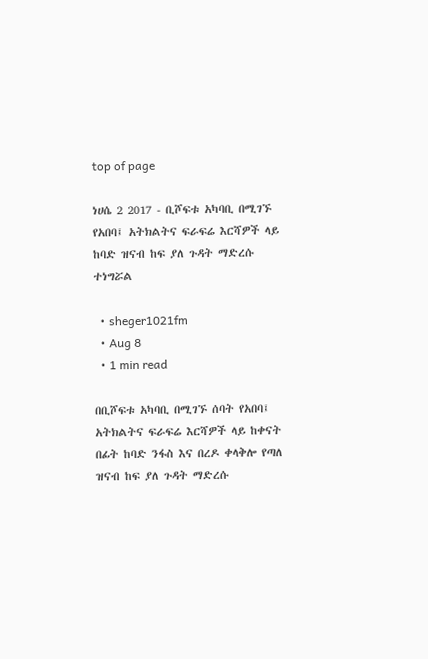top of page

ነሀሴ 2 2017 - ቢሾፍቱ አካባቢ በሚገኙ የአበባ፤ አትክልትና ፍራፍሬ እርሻዎች ላይ ከባድ ዝናብ ከፍ ያለ ጉዳት ማድረሱ ተነግሯል

  • sheger1021fm
  • Aug 8
  • 1 min read

በቢሾፍቱ አካባቢ በሚገኙ ሰባት የአበባ፤ አትክልትና ፍራፍሬ እርሻዎች ላይ ከቀናት በፊት ከባድ ንፋስ እና በረዶ ቀላቅሎ የጣለ ዝናብ ከፍ ያለ ጉዳት ማድረሱ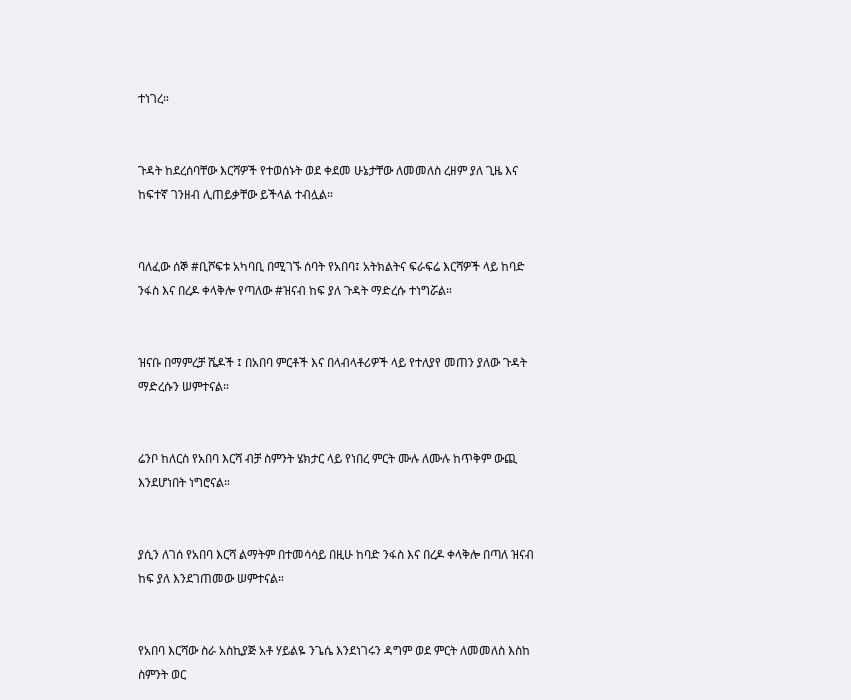ተነገረ።


ጉዳት ከደረሰባቸው እርሻዎች የተወሰኑት ወደ ቀደመ ሁኔታቸው ለመመለስ ረዘም ያለ ጊዜ እና ከፍተኛ ገንዘብ ሊጠይቃቸው ይችላል ተብሏል።


ባለፈው ሰኞ #ቢሾፍቱ አካባቢ በሚገኙ ሰባት የአበባ፤ አትክልትና ፍራፍሬ እርሻዎች ላይ ከባድ ንፋስ እና በረዶ ቀላቅሎ የጣለው #ዝናብ ከፍ ያለ ጉዳት ማድረሱ ተነግሯል።


ዝናቡ በማምረቻ ሼዶች ፤ በአበባ ምርቶች እና በላብላቶሪዎች ላይ የተለያየ መጠን ያለው ጉዳት ማድረሱን ሠምተናል።


ሬንቦ ከለርስ የአበባ እርሻ ብቻ ስምንት ሄክታር ላይ የነበረ ምርት ሙሉ ለሙሉ ከጥቅም ውጪ እንደሆነበት ነግሮናል።


ያሲን ለገሰ የአበባ እርሻ ልማትም በተመሳሳይ በዚሁ ከባድ ንፋስ እና በረዶ ቀላቅሎ በጣለ ዝናብ ከፍ ያለ እንደገጠመው ሠምተናል።


የአበባ እርሻው ስራ አስኪያጅ አቶ ሃይልዬ ንጌሴ እንደነገሩን ዳግም ወደ ምርት ለመመለስ እስከ ስምንት ወር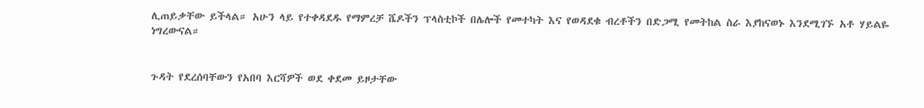ሊጠይቃቸው ይችላል። አሁን ላይ የተቀዳደዱ የማምረቻ ሼዶችን ፕላስቲኮች በሌሎች የመተካት እና የወዳደቁ ብረቶችን በድጋሚ የመትከል ስራ እያከናወኑ እንደሚገኙ አቶ ሃይልዬ ነግረውናል።


ጉዳት የደረሰባቸውን የአበባ እርሻዎች ወደ ቀደመ ይዞታቸው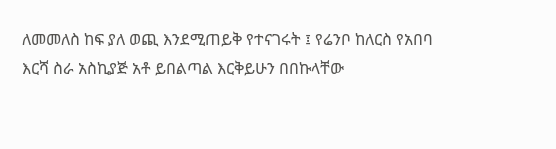ለመመለስ ከፍ ያለ ወጪ እንደሚጠይቅ የተናገሩት ፤ የሬንቦ ከለርስ የአበባ እርሻ ስራ አስኪያጅ አቶ ይበልጣል እርቅይሁን በበኩላቸው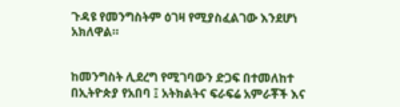ጉዳዩ የመንግስትም ዕገዛ የሚያስፈልገው እንደሆነ አክለዋል።


ከመንግስት ሊደረግ የሚገባውን ድጋፍ በተመለከተ በኢትዮጵያ የአበባ ፤ አትክልትና ፍራፍሬ አምራቾች እና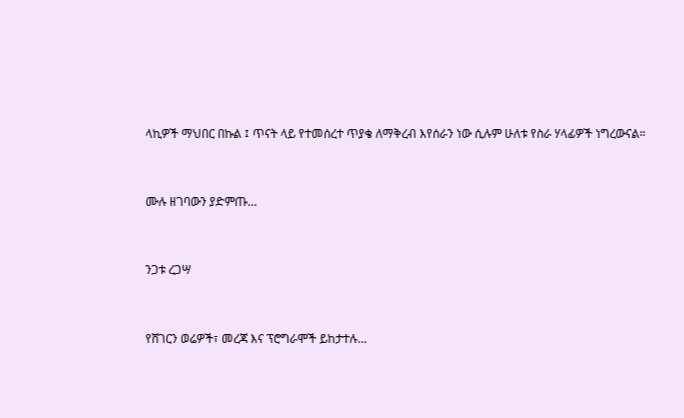ላኪዎች ማህበር በኩል ፤ ጥናት ላይ የተመሰረተ ጥያቄ ለማቅረብ እየሰራን ነው ሲሉም ሁለቱ የስራ ሃላፊዎች ነግረውናል።


ሙሉ ዘገባውን ያድምጡ…


ንጋቱ ረጋሣ


የሸገርን ወሬዎች፣ መረጃ እና ፕሮግራሞች ይከታተሉ…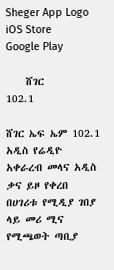Sheger App Logo
iOS Store
Google Play

    ሸገር
102.1

ሸገር ኤፍ ኤም 102.1 አዲስ የሬዲዮ አቀራረብ መላና አዲስ ቃና ይዞ የቀረበ በሀገሪቱ የሚዲያ ገበያ ላይ መሪ ሚና የሚጫወት ጣቢያ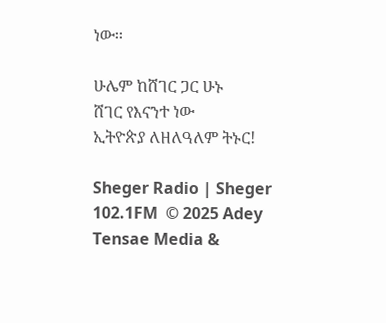ነው፡፡

ሁሌም ከሸገር ጋር ሁኑ
ሸገር የእናንተ ነው
ኢትዮጵያ ለዘለዓለም ትኑር!

Sheger Radio | Sheger 102.1FM  © 2025 Adey Tensae Media &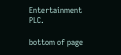Entertainment PLC.

bottom of page